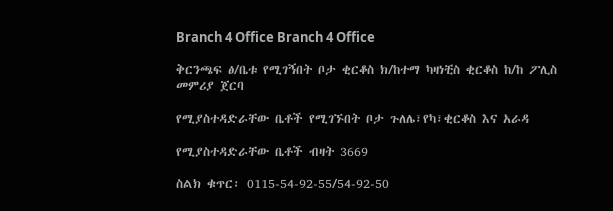Branch 4 Office Branch 4 Office

ቅርንጫፍ ፅ/ቤቱ የሚገኝበት ቦታ ቂርቆስ ክ/ከተማ ካዛነቺስ ቂርቆስ ከ/ከ ፖሊስ መምሪያ ጀርባ

የሚያስተዳድራቸው ቤቶች የሚገኙበት ቦታ ጉለሌ፣የካ፣ቂርቆስ እና አራዳ

የሚያስተዳድራቸው ቤቶች ብዛት 3669

ስልክ ቁጥር፡ 0115-54-92-55/54-92-50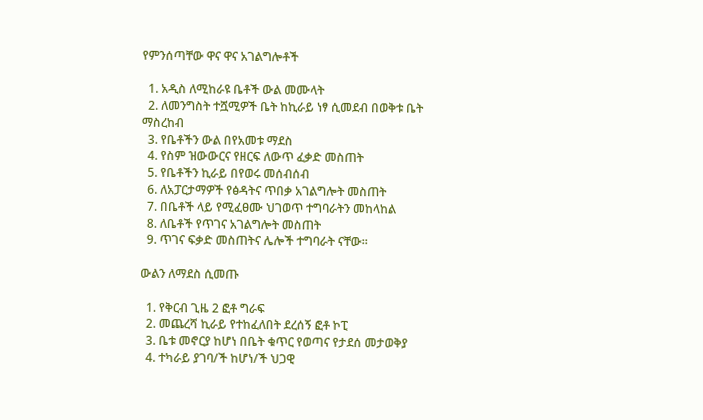የምንሰጣቸው ዋና ዋና አገልግሎቶች

  1. አዲስ ለሚከራዩ ቤቶች ውል መሙላት
  2. ለመንግስት ተሿሚዎች ቤት ከኪራይ ነፃ ሲመደብ በወቅቱ ቤት ማስረከብ
  3. የቤቶችን ውል በየአመቱ ማደስ
  4. የስም ዝውውርና የዘርፍ ለውጥ ፈቃድ መስጠት
  5. የቤቶችን ኪራይ በየወሩ መሰብሰብ
  6. ለአፓርታማዎች የፅዳትና ጥበቃ አገልግሎት መስጠት
  7. በቤቶች ላይ የሚፈፀሙ ህገወጥ ተግባራትን መከላከል
  8. ለቤቶች የጥገና አገልግሎት መስጠት
  9. ጥገና ፍቃድ መስጠትና ሌሎች ተግባራት ናቸው፡፡

ውልን ለማደስ ሲመጡ

  1. የቅርብ ጊዜ 2 ፎቶ ግራፍ
  2. መጨረሻ ኪራይ የተከፈለበት ደረሰኝ ፎቶ ኮፒ
  3. ቤቱ መኖርያ ከሆነ በቤት ቁጥር የወጣና የታደሰ መታወቅያ
  4. ተካራይ ያገባ/ች ከሆነ/ች ህጋዊ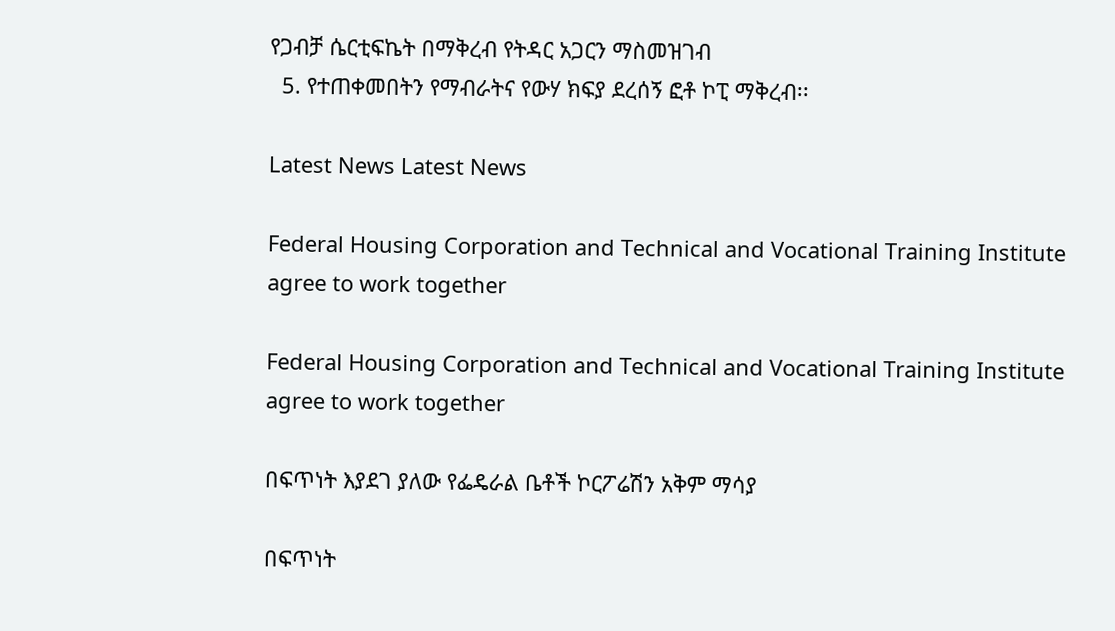የጋብቻ ሴርቲፍኬት በማቅረብ የትዳር አጋርን ማስመዝገብ
  5. የተጠቀመበትን የማብራትና የውሃ ክፍያ ደረሰኝ ፎቶ ኮፒ ማቅረብ፡፡

Latest News Latest News

Federal Housing Corporation and Technical and Vocational Training Institute agree to work together

Federal Housing Corporation and Technical and Vocational Training Institute agree to work together

በፍጥነት እያደገ ያለው የፌዴራል ቤቶች ኮርፖሬሽን አቅም ማሳያ

በፍጥነት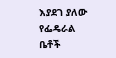እያደገ ያለው የፌዴራል ቤቶች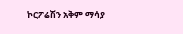ኮርፖሬሽን አቅም ማሳያ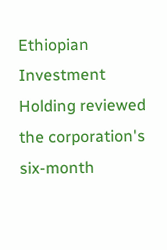Ethiopian Investment Holding reviewed the corporation's six-month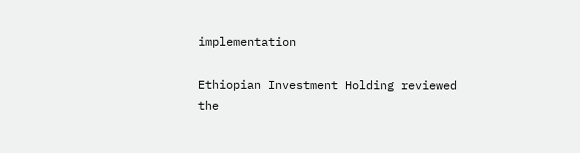implementation

Ethiopian Investment Holding reviewed the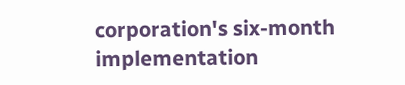corporation's six-month implementation